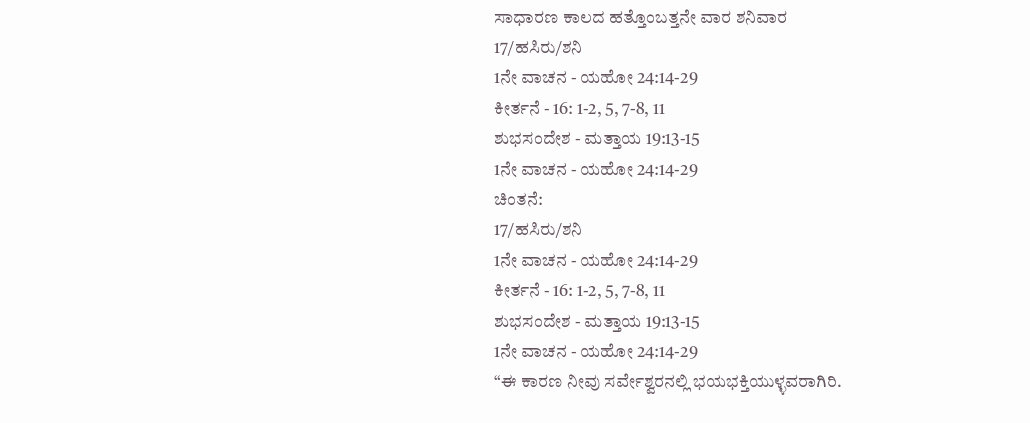ಸಾಧಾರಣ ಕಾಲದ ಹತ್ತೊಂಬತ್ತನೇ ವಾರ ಶನಿವಾರ
17/ಹಸಿರು/ಶನಿ
1ನೇ ವಾಚನ - ಯಹೋ 24:14-29
ಕೀರ್ತನೆ - 16: 1-2, 5, 7-8, 11
ಶುಭಸಂದೇಶ - ಮತ್ತಾಯ 19:13-15
1ನೇ ವಾಚನ - ಯಹೋ 24:14-29
ಚಿಂತನೆ:
17/ಹಸಿರು/ಶನಿ
1ನೇ ವಾಚನ - ಯಹೋ 24:14-29
ಕೀರ್ತನೆ - 16: 1-2, 5, 7-8, 11
ಶುಭಸಂದೇಶ - ಮತ್ತಾಯ 19:13-15
1ನೇ ವಾಚನ - ಯಹೋ 24:14-29
“ಈ ಕಾರಣ ನೀವು ಸರ್ವೇಶ್ವರನಲ್ಲಿ ಭಯಭಕ್ತಿಯುಳ್ಳವರಾಗಿರಿ.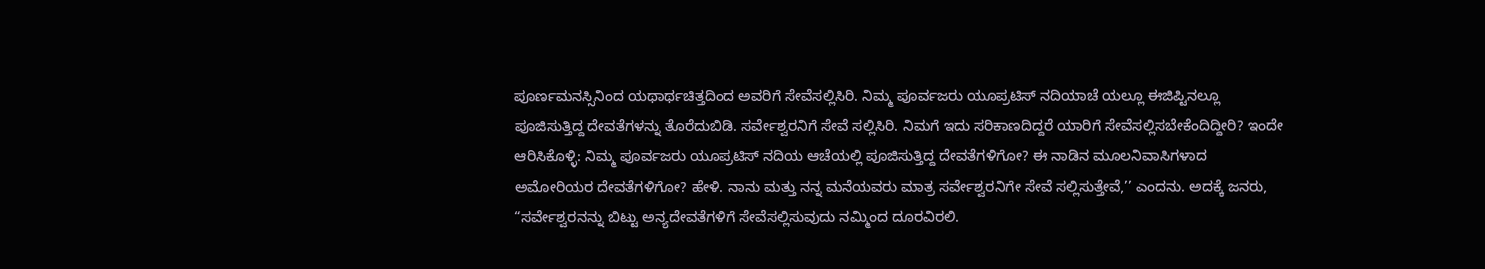ಪೂರ್ಣಮನಸ್ಸಿನಿಂದ ಯಥಾರ್ಥಚಿತ್ತದಿಂದ ಅವರಿಗೆ ಸೇವೆಸಲ್ಲಿಸಿರಿ. ನಿಮ್ಮ ಪೂರ್ವಜರು ಯೂಪ್ರಟಿಸ್ ನದಿಯಾಚೆ ಯಲ್ಲೂ ಈಜಿಪ್ಟಿನಲ್ಲೂ ಪೂಜಿಸುತ್ತಿದ್ದ ದೇವತೆಗಳನ್ನು ತೊರೆದುಬಿಡಿ. ಸರ್ವೇಶ್ವರನಿಗೆ ಸೇವೆ ಸಲ್ಲಿಸಿರಿ. ನಿಮಗೆ ಇದು ಸರಿಕಾಣದಿದ್ದರೆ ಯಾರಿಗೆ ಸೇವೆಸಲ್ಲಿಸಬೇಕೆಂದಿದ್ದೀರಿ? ಇಂದೇ ಆರಿಸಿಕೊಳ್ಳಿ: ನಿಮ್ಮ ಪೂರ್ವಜರು ಯೂಪ್ರಟಿಸ್ ನದಿಯ ಆಚೆಯಲ್ಲಿ ಪೂಜಿಸುತ್ತಿದ್ದ ದೇವತೆಗಳಿಗೋ? ಈ ನಾಡಿನ ಮೂಲನಿವಾಸಿಗಳಾದ ಅಮೋರಿಯರ ದೇವತೆಗಳಿಗೋ? ಹೇಳಿ. ನಾನು ಮತ್ತು ನನ್ನ ಮನೆಯವರು ಮಾತ್ರ ಸರ್ವೇಶ್ವರನಿಗೇ ಸೇವೆ ಸಲ್ಲಿಸುತ್ತೇವೆ,’’ ಎಂದನು. ಅದಕ್ಕೆ ಜನರು, “ಸರ್ವೇಶ್ವರನನ್ನು ಬಿಟ್ಟು ಅನ್ಯದೇವತೆಗಳಿಗೆ ಸೇವೆಸಲ್ಲಿಸುವುದು ನಮ್ಮಿಂದ ದೂರವಿರಲಿ.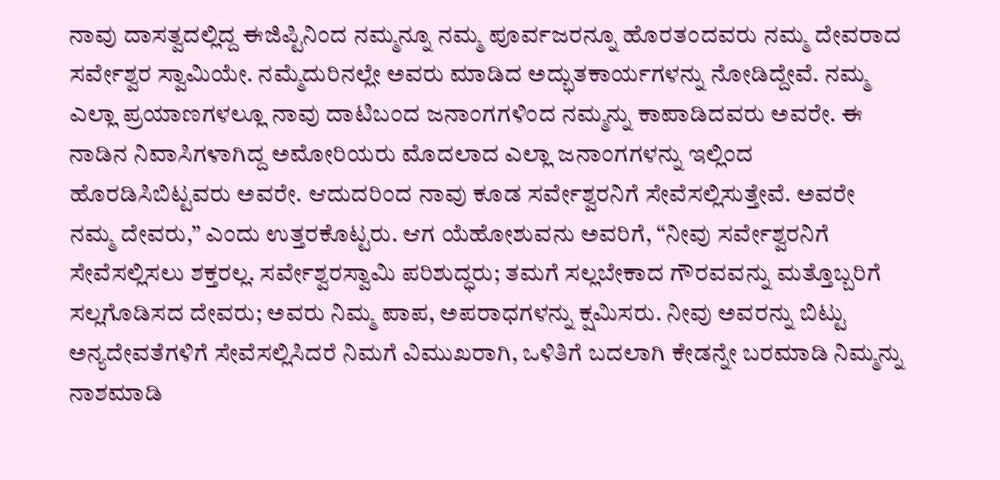ನಾವು ದಾಸತ್ವದಲ್ಲಿದ್ದ ಈಜಿಪ್ಟಿನಿಂದ ನಮ್ಮನ್ನೂ ನಮ್ಮ ಪೂರ್ವಜರನ್ನೂ ಹೊರತಂದವರು ನಮ್ಮ ದೇವರಾದ ಸರ್ವೇಶ್ವರ ಸ್ವಾಮಿಯೇ. ನಮ್ಮೆದುರಿನಲ್ಲೇ ಅವರು ಮಾಡಿದ ಅದ್ಭುತಕಾರ್ಯಗಳನ್ನು ನೋಡಿದ್ದೇವೆ. ನಮ್ಮ ಎಲ್ಲಾ ಪ್ರಯಾಣಗಳಲ್ಲೂ ನಾವು ದಾಟಿಬಂದ ಜನಾಂಗಗಳಿಂದ ನಮ್ಮನ್ನು ಕಾಪಾಡಿದವರು ಅವರೇ. ಈ ನಾಡಿನ ನಿವಾಸಿಗಳಾಗಿದ್ದ ಅಮೋರಿಯರು ಮೊದಲಾದ ಎಲ್ಲಾ ಜನಾಂಗಗಳನ್ನು ಇಲ್ಲಿಂದ ಹೊರಡಿಸಿಬಿಟ್ಟವರು ಅವರೇ. ಆದುದರಿಂದ ನಾವು ಕೂಡ ಸರ್ವೇಶ್ವರನಿಗೆ ಸೇವೆಸಲ್ಲಿಸುತ್ತೇವೆ. ಅವರೇ ನಮ್ಮ ದೇವರು,” ಎಂದು ಉತ್ತರಕೊಟ್ಟರು. ಆಗ ಯೆಹೋಶುವನು ಅವರಿಗೆ, “ನೀವು ಸರ್ವೇಶ್ವರನಿಗೆ ಸೇವೆಸಲ್ಲಿಸಲು ಶಕ್ತರಲ್ಲ. ಸರ್ವೇಶ್ವರಸ್ವಾಮಿ ಪರಿಶುದ್ಧರು; ತಮಗೆ ಸಲ್ಲಬೇಕಾದ ಗೌರವವನ್ನು ಮತ್ತೊಬ್ಬರಿಗೆ ಸಲ್ಲಗೊಡಿಸದ ದೇವರು; ಅವರು ನಿಮ್ಮ ಪಾಪ, ಅಪರಾಧಗಳನ್ನು ಕ್ಷಮಿಸರು. ನೀವು ಅವರನ್ನು ಬಿಟ್ಟು ಅನ್ಯದೇವತೆಗಳಿಗೆ ಸೇವೆಸಲ್ಲಿಸಿದರೆ ನಿಮಗೆ ವಿಮುಖರಾಗಿ, ಒಳಿತಿಗೆ ಬದಲಾಗಿ ಕೇಡನ್ನೇ ಬರಮಾಡಿ ನಿಮ್ಮನ್ನು ನಾಶಮಾಡಿ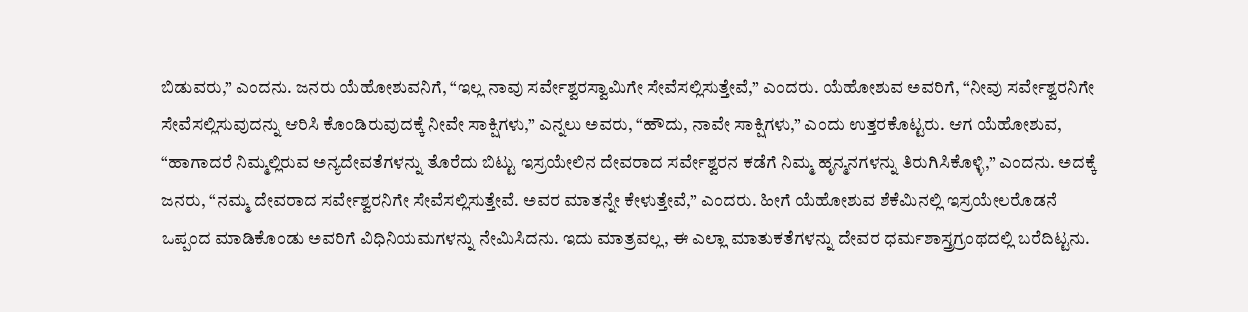ಬಿಡುವರು,” ಎಂದನು. ಜನರು ಯೆಹೋಶುವನಿಗೆ, “ಇಲ್ಲ ನಾವು ಸರ್ವೇಶ್ವರಸ್ವಾಮಿಗೇ ಸೇವೆಸಲ್ಲಿಸುತ್ತೇವೆ,” ಎಂದರು. ಯೆಹೋಶುವ ಅವರಿಗೆ, “ನೀವು ಸರ್ವೇಶ್ವರನಿಗೇ ಸೇವೆಸಲ್ಲಿಸುವುದನ್ನು ಆರಿಸಿ ಕೊಂಡಿರುವುದಕ್ಕೆ ನೀವೇ ಸಾಕ್ಷಿಗಳು,” ಎನ್ನಲು ಅವರು, “ಹೌದು, ನಾವೇ ಸಾಕ್ಷಿಗಳು,” ಎಂದು ಉತ್ತರಕೊಟ್ಟರು. ಆಗ ಯೆಹೋಶುವ, “ಹಾಗಾದರೆ ನಿಮ್ಮಲ್ಲಿರುವ ಅನ್ಯದೇವತೆಗಳನ್ನು ತೊರೆದು ಬಿಟ್ಟು ಇಸ್ರಯೇಲಿನ ದೇವರಾದ ಸರ್ವೇಶ್ವರನ ಕಡೆಗೆ ನಿಮ್ಮ ಹೃನ್ಮನಗಳನ್ನು ತಿರುಗಿಸಿಕೊಳ್ಳಿ,” ಎಂದನು. ಅದಕ್ಕೆ ಜನರು, “ನಮ್ಮ ದೇವರಾದ ಸರ್ವೇಶ್ವರನಿಗೇ ಸೇವೆಸಲ್ಲಿಸುತ್ತೇವೆ. ಅವರ ಮಾತನ್ನೇ ಕೇಳುತ್ತೇವೆ,” ಎಂದರು. ಹೀಗೆ ಯೆಹೋಶುವ ಶೆಕೆಮಿನಲ್ಲಿ ಇಸ್ರಯೇಲರೊಡನೆ ಒಪ್ಪಂದ ಮಾಡಿಕೊಂಡು ಅವರಿಗೆ ವಿಧಿನಿಯಮಗಳನ್ನು ನೇಮಿಸಿದನು. ಇದು ಮಾತ್ರವಲ್ಲ, ಈ ಎಲ್ಲಾ ಮಾತುಕತೆಗಳನ್ನು ದೇವರ ಧರ್ಮಶಾಸ್ತ್ರಗ್ರಂಥದಲ್ಲಿ ಬರೆದಿಟ್ಟನು.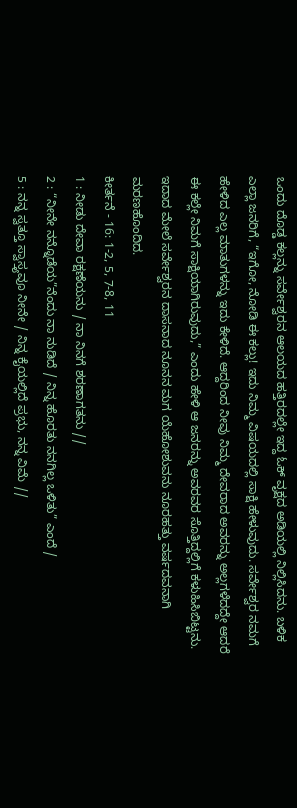ಒಂದು ದೊಡ್ಡ ಕಲ್ಲನ್ನು ಸರ್ವೇಶ್ವರನ ಆಲಯದ ಹತ್ತಿರದಲ್ಲೇ ಇದ್ದ ಓಕ್ ವೃಕ್ಷದ ಅಡಿಯಲ್ಲಿ ನಿಲ್ಲಿಸಿದನು. ಬಳಿಕ ಎಲ್ಲಾ ಜನರಿಗೆ, “ಇಗೋ, ನೋಡಿ ಈ ಕಲ್ಲು! ಇದು ನಿಮ್ಮ ವಿಷಯದಲ್ಲಿ ಸಾಕ್ಷಿ ಹೇಳುವುದು. ಸರ್ವೇಶ್ವರ ನಮಗೆ ಹೇಳಿದ ಎಲ್ಲ ಮಾತುಗಳನ್ನು ಇದು ಕೇಳಿದೆ. ಆದ್ದರಿಂದ ನೀವು ನಿಮ್ಮ ದೇವರಾದ ಅವರನ್ನು ಅಲ್ಲಗಳೆದದ್ದೇ ಆದರೆ ಈ ಕಲ್ಲೇ ನಿಮಗೆ ಸಾಕ್ಷಿಯಾಗಿರುವುದು,” ಎಂದು ಹೇಳಿ ಆ ಜನರನ್ನು ಅವರವರ ಸೊತ್ತಿದ್ದಲ್ಲಿಗೆ ಕಳುಹಿಸಿಬಿಟ್ಟನು. ಇದಾದ ಮೇಲೆ ಸರ್ವೇಶ್ವರನ ದಾಸನಾದ ನೂನನ ಮಗ ಯೆಹೋಶುವನು ನೂರಹತ್ತು ವರ್ಷದವನಾಗಿ ಮರಣಹೊಂದಿದ.
ಕೀರ್ತನೆ - 16: 1-2, 5, 7-8, 11
1 : ನೀಡು ದೇವಾ ರಕ್ಷಣೆಯನು / ನಾ ನಿನಗೆ ಶರಣಾಗತನು //
2 : “ನೀನೇ ನನ್ನೊಡೆಯ”ನೆಂದು ನಾ ನುಡಿದೆ / ನಿನ್ನ ಹೊರತು ನನಗಿಲ್ಲ ಒಳಿತು” ಎಂದೆ /
5 : ನನ್ನ ಸ್ವತ್ತೂ ಸ್ವಾಸ್ತ್ಯವೂ ನೀನೇ / ನಿನ್ನ ಕೈಯಲ್ಲಿದೆ ಪ್ರಭು, ನನ್ನ ವಿಮೆ //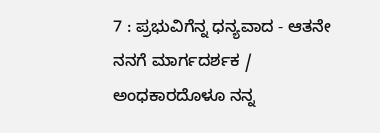7 : ಪ್ರಭುವಿಗೆನ್ನ ಧನ್ಯವಾದ - ಆತನೇ ನನಗೆ ಮಾರ್ಗದರ್ಶಕ / ಅಂಧಕಾರದೊಳೂ ನನ್ನ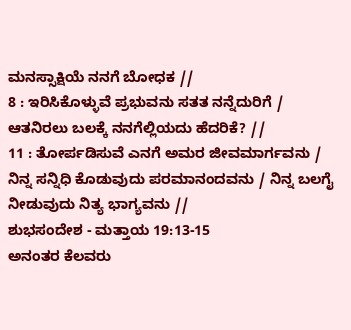ಮನಸ್ಸಾಕ್ಷಿಯೆ ನನಗೆ ಬೋಧಕ //
8 : ಇರಿಸಿಕೊಳ್ಳುವೆ ಪ್ರಭುವನು ಸತತ ನನ್ನೆದುರಿಗೆ / ಆತನಿರಲು ಬಲಕ್ಕೆ ನನಗೆಲ್ಲಿಯದು ಹೆದರಿಕೆ? //
11 : ತೋರ್ಪಡಿಸುವೆ ಎನಗೆ ಅಮರ ಜೀವಮಾರ್ಗವನು / ನಿನ್ನ ಸನ್ನಿಧಿ ಕೊಡುವುದು ಪರಮಾನಂದವನು / ನಿನ್ನ ಬಲಗೈ ನೀಡುವುದು ನಿತ್ಯ ಭಾಗ್ಯವನು //
ಶುಭಸಂದೇಶ - ಮತ್ತಾಯ 19:13-15
ಅನಂತರ ಕೆಲವರು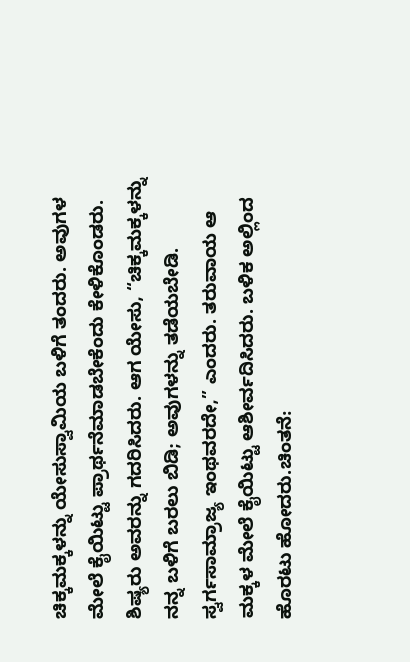ಚಿಕ್ಕಮಕ್ಕಳನ್ನು ಯೇಸುಸ್ವಾಮಿಯ ಬಳಿಗೆ ತಂದರು. ಅವುಗಳ ಮೇಲೆ ಕೈಯಿಟ್ಟು ಪ್ರಾರ್ಥನೆಮಾಡಬೇಕೆಂದು ಕೇಳಿಕೊಂಡರು. ಶಿಷ್ಯರು ಅವರನ್ನು ಗದರಿಸಿದರು. ಆಗ ಯೇಸು, “ಚಿಕ್ಕಮಕ್ಕಳನ್ನು ನನ್ನ ಬಳಿಗೆ ಬರಲು ಬಿಡಿ; ಅವುಗಳನ್ನು ತಡೆಯಬೇಡಿ. ಸ್ವರ್ಗಸಾಮ್ರಾಜ್ಯ ಇಂಥವರದೇ,” ಎಂದರು. ತರುವಾಯ ಆ ಮಕ್ಕಳ ಮೇಲೆ ಕೈಯಿಟ್ಟು ಆಶೀರ್ವದಿಸಿದರು. ಬಳಿಕ ಅಲ್ಲಿಂದ ಹೊರಟು ಹೋದರು.ಚಿಂತನೆ: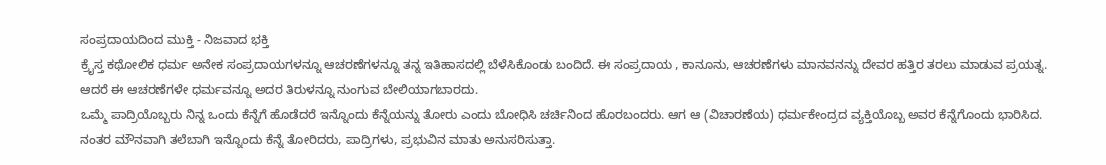ಸಂಪ್ರದಾಯದಿಂದ ಮುಕ್ತಿ - ನಿಜವಾದ ಭಕ್ತಿ
ಕ್ರೈಸ್ತ ಕಥೋಲಿಕ ಧರ್ಮ ಅನೇಕ ಸಂಪ್ರದಾಯಗಳನ್ನೂ ಆಚರಣೆಗಳನ್ನೂ ತನ್ನ ಇತಿಹಾಸದಲ್ಲಿ ಬೆಳೆಸಿಕೊಂಡು ಬಂದಿದೆ. ಈ ಸಂಪ್ರದಾಯ , ಕಾನೂನು, ಆಚರಣೆಗಳು ಮಾನವನನ್ನು ದೇವರ ಹತ್ತಿರ ತರಲು ಮಾಡುವ ಪ್ರಯತ್ನ. ಆದರೆ ಈ ಆಚರಣೆಗಳೇ ಧರ್ಮವನ್ನೂ ಅದರ ತಿರುಳನ್ನೂ ನುಂಗುವ ಬೇಲಿಯಾಗಬಾರದು.
ಒಮ್ಮೆ ಪಾದ್ರಿಯೊಬ್ಬರು ನಿನ್ನ ಒಂದು ಕೆನ್ನೆಗೆ ಹೊಡೆದರೆ ಇನ್ನೊಂದು ಕೆನ್ನೆಯನ್ನು ತೋರು ಎಂದು ಬೋಧಿಸಿ ಚರ್ಚಿನಿಂದ ಹೊರಬಂದರು. ಆಗ ಆ (ವಿಚಾರಣೆಯ) ಧರ್ಮಕೇಂದ್ರದ ವ್ಯಕ್ತಿಯೊಬ್ಬ ಅವರ ಕೆನ್ನೆಗೊಂದು ಭಾರಿಸಿದ. ನಂತರ ಮೌನವಾಗಿ ತಲೆಬಾಗಿ ಇನ್ನೊಂದು ಕೆನ್ನೆ ತೋರಿದರು, ಪಾದ್ರಿಗಳು, ಪ್ರಭುವಿನ ಮಾತು ಅನುಸರಿಸುತ್ತಾ.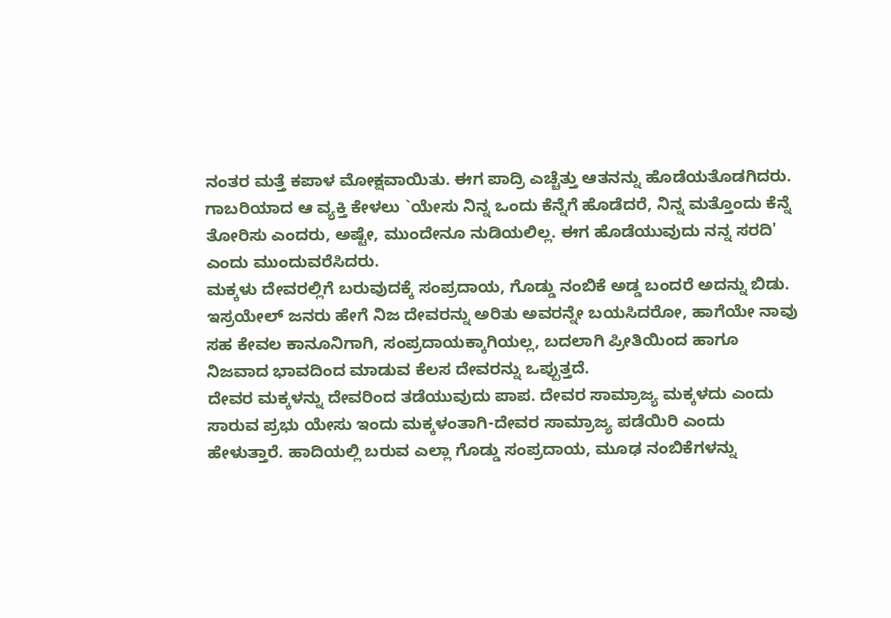ನಂತರ ಮತ್ತೆ ಕಪಾಳ ಮೋಕ್ಷವಾಯಿತು. ಈಗ ಪಾದ್ರಿ ಎಚ್ಚೆತ್ತು ಆತನನ್ನು ಹೊಡೆಯತೊಡಗಿದರು. ಗಾಬರಿಯಾದ ಆ ವ್ಯಕ್ತಿ ಕೇಳಲು `ಯೇಸು ನಿನ್ನ ಒಂದು ಕೆನ್ನೆಗೆ ಹೊಡೆದರೆ, ನಿನ್ನ ಮತ್ತೊಂದು ಕೆನ್ನೆ ತೋರಿಸು ಎಂದರು, ಅಷ್ಟೇ, ಮುಂದೇನೂ ನುಡಿಯಲಿಲ್ಲ. ಈಗ ಹೊಡೆಯುವುದು ನನ್ನ ಸರದಿ' ಎಂದು ಮುಂದುವರೆಸಿದರು.
ಮಕ್ಕಳು ದೇವರಲ್ಲಿಗೆ ಬರುವುದಕ್ಕೆ ಸಂಪ್ರದಾಯ, ಗೊಡ್ಡು ನಂಬಿಕೆ ಅಡ್ಡ ಬಂದರೆ ಅದನ್ನು ಬಿಡು. ಇಸ್ರಯೇಲ್ ಜನರು ಹೇಗೆ ನಿಜ ದೇವರನ್ನು ಅರಿತು ಅವರನ್ನೇ ಬಯಸಿದರೋ, ಹಾಗೆಯೇ ನಾವು ಸಹ ಕೇವಲ ಕಾನೂನಿಗಾಗಿ, ಸಂಪ್ರದಾಯಕ್ಕಾಗಿಯಲ್ಲ, ಬದಲಾಗಿ ಪ್ರೀತಿಯಿಂದ ಹಾಗೂ ನಿಜವಾದ ಭಾವದಿಂದ ಮಾಡುವ ಕೆಲಸ ದೇವರನ್ನು ಒಪ್ಪುತ್ತದೆ.
ದೇವರ ಮಕ್ಕಳನ್ನು ದೇವರಿಂದ ತಡೆಯುವುದು ಪಾಪ. ದೇವರ ಸಾಮ್ರಾಜ್ಯ ಮಕ್ಕಳದು ಎಂದು ಸಾರುವ ಪ್ರಭು ಯೇಸು ಇಂದು ಮಕ್ಕಳಂತಾಗಿ-ದೇವರ ಸಾಮ್ರಾಜ್ಯ ಪಡೆಯಿರಿ ಎಂದು ಹೇಳುತ್ತಾರೆ. ಹಾದಿಯಲ್ಲಿ ಬರುವ ಎಲ್ಲಾ ಗೊಡ್ಡು ಸಂಪ್ರದಾಯ, ಮೂಢ ನಂಬಿಕೆಗಳನ್ನು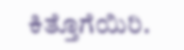ಕಿತ್ತೊಗೆಯಿರಿ.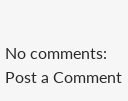No comments:
Post a Comment